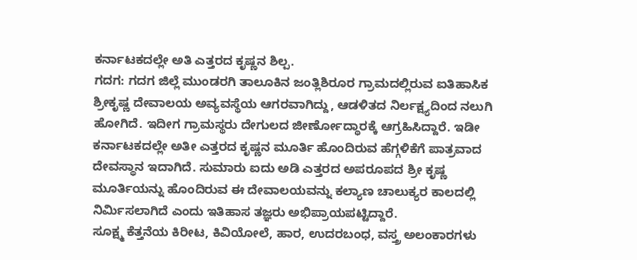ಕರ್ನಾಟಕದಲ್ಲೇ ಅತಿ ಎತ್ತರದ ಕೃಷ್ಣನ ಶಿಲ್ಪ.
ಗದಗ: ಗದಗ ಜಿಲ್ಲೆ ಮುಂಡರಗಿ ತಾಲೂಕಿನ ಜಂತ್ಲಿಶಿರೂರ ಗ್ರಾಮದಲ್ಲಿರುವ ಐತಿಹಾಸಿಕ ಶ್ರೀಕೃಷ್ಣ ದೇವಾಲಯ ಅವ್ಯವಸ್ಥೆಯ ಆಗರವಾಗಿದ್ದು, ಆಡಳಿತದ ನಿರ್ಲಕ್ಷ್ಯದಿಂದ ನಲುಗಿ ಹೋಗಿದೆ. ಇದೀಗ ಗ್ರಾಮಸ್ಥರು ದೇಗುಲದ ಜೀರ್ಣೋದ್ಧಾರಕ್ಕೆ ಆಗ್ರಹಿಸಿದ್ದಾರೆ. ಇಡೀ ಕರ್ನಾಟಕದಲ್ಲೇ ಅತೀ ಎತ್ತರದ ಕೃಷ್ಣನ ಮೂರ್ತಿ ಹೊಂದಿರುವ ಹೆಗ್ಗಳಿಕೆಗೆ ಪಾತ್ರವಾದ ದೇವಸ್ಥಾನ ಇದಾಗಿದೆ. ಸುಮಾರು ಐದು ಅಡಿ ಎತ್ತರದ ಅಪರೂಪದ ಶ್ರೀ ಕೃಷ್ಣ ಮೂರ್ತಿಯನ್ನು ಹೊಂದಿರುವ ಈ ದೇವಾಲಯವನ್ನು ಕಲ್ಯಾಣ ಚಾಲುಕ್ಯರ ಕಾಲದಲ್ಲಿ ನಿರ್ಮಿಸಲಾಗಿದೆ ಎಂದು ಇತಿಹಾಸ ತಜ್ಞರು ಅಭಿಪ್ರಾಯಪಟ್ಟಿದ್ದಾರೆ.
ಸೂಕ್ಷ್ಮ ಕೆತ್ತನೆಯ ಕಿರೀಟ, ಕಿವಿಯೋಲೆ, ಹಾರ, ಉದರಬಂಧ, ವಸ್ತ್ರ ಅಲಂಕಾರಗಳು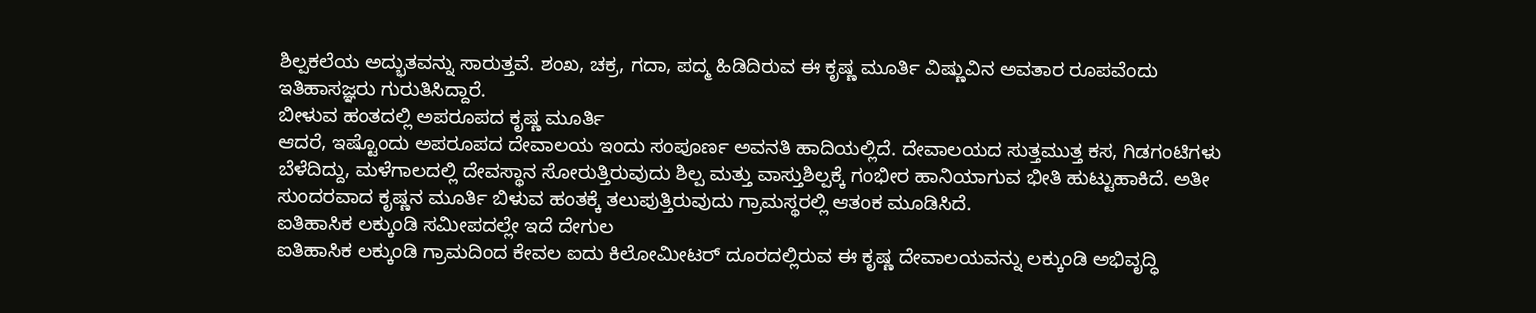ಶಿಲ್ಪಕಲೆಯ ಅದ್ಭುತವನ್ನು ಸಾರುತ್ತವೆ. ಶಂಖ, ಚಕ್ರ, ಗದಾ, ಪದ್ಮ ಹಿಡಿದಿರುವ ಈ ಕೃಷ್ಣ ಮೂರ್ತಿ ವಿಷ್ಣುವಿನ ಅವತಾರ ರೂಪವೆಂದು ಇತಿಹಾಸಜ್ಞರು ಗುರುತಿಸಿದ್ದಾರೆ.
ಬೀಳುವ ಹಂತದಲ್ಲಿ ಅಪರೂಪದ ಕೃಷ್ಣ ಮೂರ್ತಿ
ಆದರೆ, ಇಷ್ಟೊಂದು ಅಪರೂಪದ ದೇವಾಲಯ ಇಂದು ಸಂಪೂರ್ಣ ಅವನತಿ ಹಾದಿಯಲ್ಲಿದೆ. ದೇವಾಲಯದ ಸುತ್ತಮುತ್ತ ಕಸ, ಗಿಡಗಂಟಿಗಳು ಬೆಳೆದಿದ್ದು, ಮಳೆಗಾಲದಲ್ಲಿ ದೇವಸ್ಥಾನ ಸೋರುತ್ತಿರುವುದು ಶಿಲ್ಪ ಮತ್ತು ವಾಸ್ತುಶಿಲ್ಪಕ್ಕೆ ಗಂಭೀರ ಹಾನಿಯಾಗುವ ಭೀತಿ ಹುಟ್ಟುಹಾಕಿದೆ. ಅತೀ ಸುಂದರವಾದ ಕೃಷ್ಣನ ಮೂರ್ತಿ ಬಿಳುವ ಹಂತಕ್ಕೆ ತಲುಪುತ್ತಿರುವುದು ಗ್ರಾಮಸ್ಥರಲ್ಲಿ ಆತಂಕ ಮೂಡಿಸಿದೆ.
ಐತಿಹಾಸಿಕ ಲಕ್ಕುಂಡಿ ಸಮೀಪದಲ್ಲೇ ಇದೆ ದೇಗುಲ
ಐತಿಹಾಸಿಕ ಲಕ್ಕುಂಡಿ ಗ್ರಾಮದಿಂದ ಕೇವಲ ಐದು ಕಿಲೋಮೀಟರ್ ದೂರದಲ್ಲಿರುವ ಈ ಕೃಷ್ಣ ದೇವಾಲಯವನ್ನು ಲಕ್ಕುಂಡಿ ಅಭಿವೃದ್ಧಿ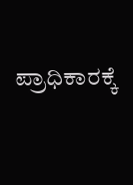ಪ್ರಾಧಿಕಾರಕ್ಕೆ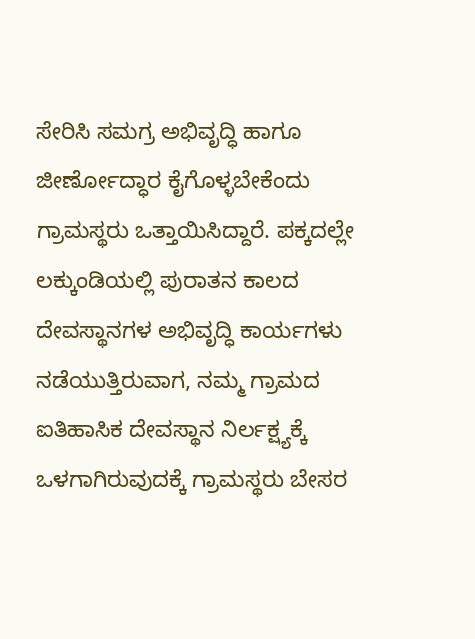ಸೇರಿಸಿ ಸಮಗ್ರ ಅಭಿವೃದ್ಧಿ ಹಾಗೂ ಜೀರ್ಣೋದ್ಧಾರ ಕೈಗೊಳ್ಳಬೇಕೆಂದು ಗ್ರಾಮಸ್ಥರು ಒತ್ತಾಯಿಸಿದ್ದಾರೆ. ಪಕ್ಕದಲ್ಲೇ ಲಕ್ಕುಂಡಿಯಲ್ಲಿ ಪುರಾತನ ಕಾಲದ ದೇವಸ್ಥಾನಗಳ ಅಭಿವೃದ್ಧಿ ಕಾರ್ಯಗಳು ನಡೆಯುತ್ತಿರುವಾಗ, ನಮ್ಮ ಗ್ರಾಮದ ಐತಿಹಾಸಿಕ ದೇವಸ್ಥಾನ ನಿರ್ಲಕ್ಷ್ಯಕ್ಕೆ ಒಳಗಾಗಿರುವುದಕ್ಕೆ ಗ್ರಾಮಸ್ಥರು ಬೇಸರ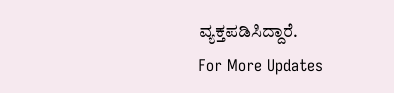ವ್ಯಕ್ತಪಡಿಸಿದ್ದಾರೆ.
For More Updates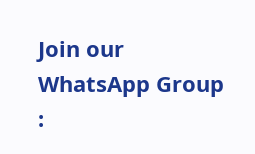Join our WhatsApp Group :